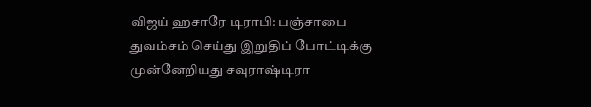விஜய் ஹசாரே டிராபி: பஞ்சாபை துவம்சம் செய்து இறுதிப் போட்டிக்கு முன்னேறியது சவுராஷ்டிரா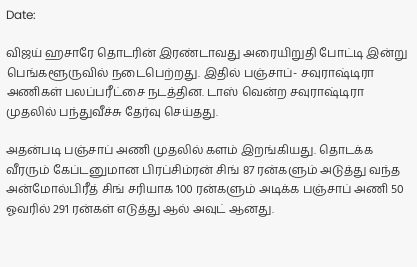Date:

விஜய் ஹசாரே தொடரின் இரண்டாவது அரையிறுதி போட்டி இன்று பெங்களூருவில் நடைபெற்றது. இதில் பஞ்சாப்- சவுராஷ்டிரா அணிகள் பலப்பரீட்சை நடத்தின. டாஸ் வென்ற சவுராஷ்டிரா முதலில் பந்துவீச்சு தேர்வு செய்தது.

அதன்படி பஞ்சாப் அணி முதலில் களம் இறங்கியது. தொடக்க வீரரும் கேப்டனுமான பிரப்சிம்ரன் சிங் 87 ரன்களும் அடுத்து வந்த அன்மோல்பிரீத் சிங் சரியாக 100 ரன்களும் அடிக்க பஞ்சாப் அணி 50 ஓவரில் 291 ரன்கள் எடுத்து ஆல் அவுட் ஆனது.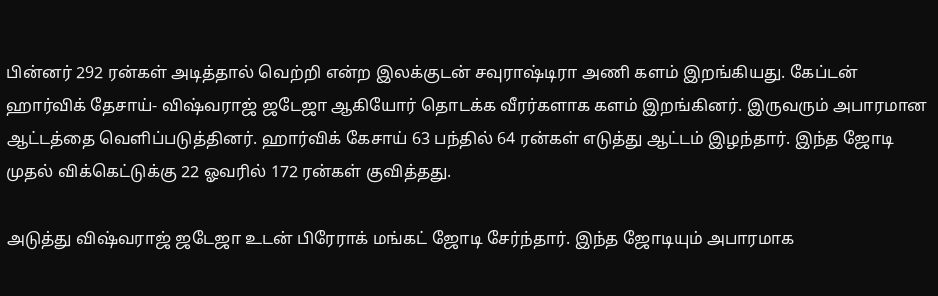பின்னர் 292 ரன்கள் அடித்தால் வெற்றி என்ற இலக்குடன் சவுராஷ்டிரா அணி களம் இறங்கியது. கேப்டன் ஹார்விக் தேசாய்- விஷ்வராஜ் ஜடேஜா ஆகியோர் தொடக்க வீரர்களாக களம் இறங்கினர். இருவரும் அபாரமான ஆட்டத்தை வெளிப்படுத்தினர். ஹார்விக் கேசாய் 63 பந்தில் 64 ரன்கள் எடுத்து ஆட்டம் இழந்தார். இந்த ஜோடி முதல் விக்கெட்டுக்கு 22 ஓவரில் 172 ரன்கள் குவித்தது.

அடுத்து விஷ்வராஜ் ஜடேஜா உடன் பிரேராக் மங்கட் ஜோடி சேர்ந்தார். இந்த ஜோடியும் அபாரமாக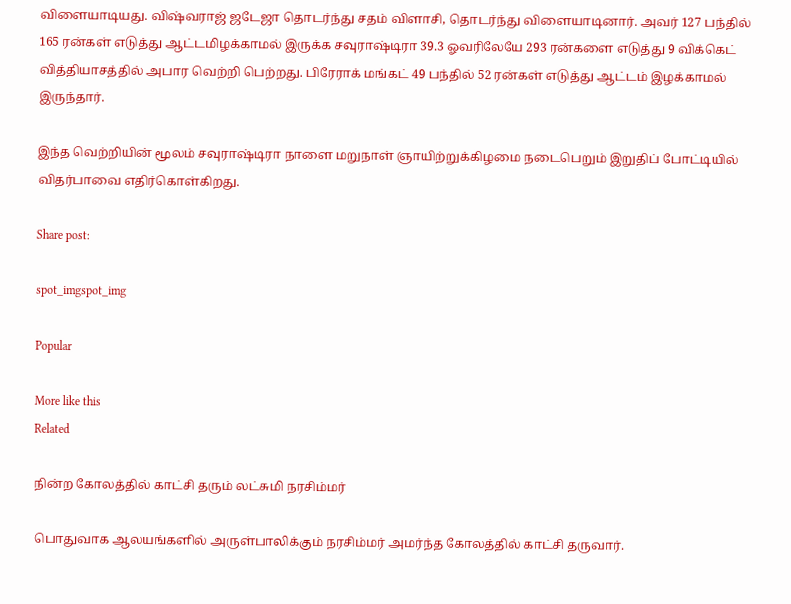விளையாடியது. விஷ்வராஜ் ஜடேஜா தொடர்ந்து சதம் விளாசி, தொடர்ந்து விளையாடினார். அவர் 127 பந்தில் 165 ரன்கள் எடுத்து ஆட்டமிழக்காமல் இருக்க சவுராஷ்டிரா 39.3 ஓவரிலேயே 293 ரன்களை எடுத்து 9 விக்கெட் வித்தியாசத்தில் அபார வெற்றி பெற்றது. பிரேராக் மங்கட் 49 பந்தில் 52 ரன்கள் எடுத்து ஆட்டம் இழக்காமல் இருந்தார்.

இந்த வெற்றியின் மூலம் சவுராஷ்டிரா நாளை மறுநாள் ஞாயிற்றுக்கிழமை நடைபெறும் இறுதிப் போட்டியில் விதர்பாவை எதிர்கொள்கிறது.

Share post:

spot_imgspot_img

Popular

More like this
Related

நின்ற கோலத்தில் காட்சி தரும் லட்சுமி நரசிம்மர்

பொதுவாக ஆலயங்களில் அருள்பாலிக்கும் நரசிம்மர் அமர்ந்த கோலத்தில் காட்சி தருவார்.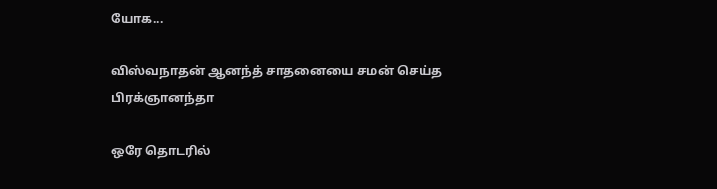யோக...

விஸ்வநாதன் ஆனந்த் சாதனையை சமன் செய்த பிரக்ஞானந்தா

ஒரே தொடரில்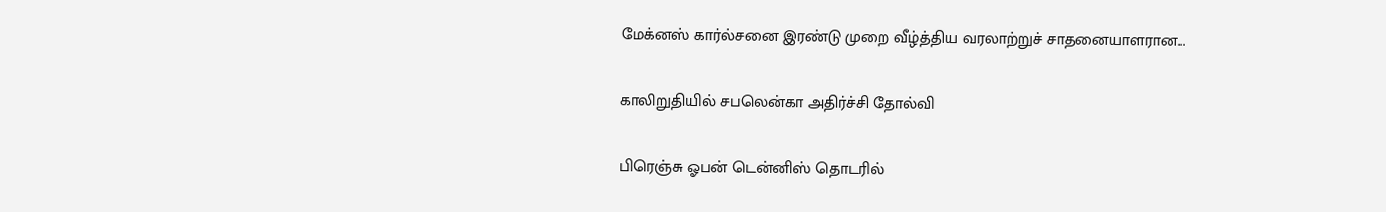மேக்னஸ் கார்ல்சனை இரண்டு முறை வீழ்த்திய வரலாற்றுச் சாதனையாளரான...

காலிறுதியில் சபலென்கா அதிர்ச்சி தோல்வி

பிரெஞ்சு ஓபன் டென்னிஸ் தொடரில்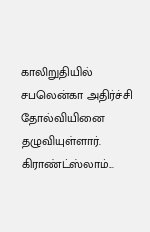காலிறுதியில் சபலென்கா அதிர்ச்சி தோல்வியினை தழுவியுள்ளார். கிராண்ட்ஸ்லாம்...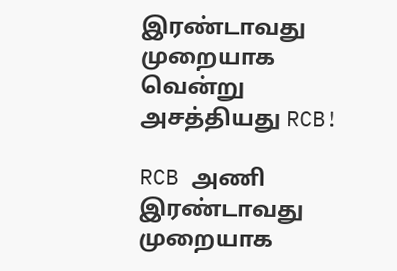இரண்டாவது முறையாக வென்று அசத்தியது RCB!

RCB அணி இரண்டாவது முறையாக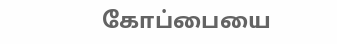கோப்பையை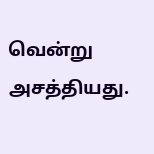வென்று அசத்தியது.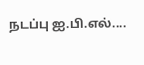நடப்பு ஐ.பி.எல்....